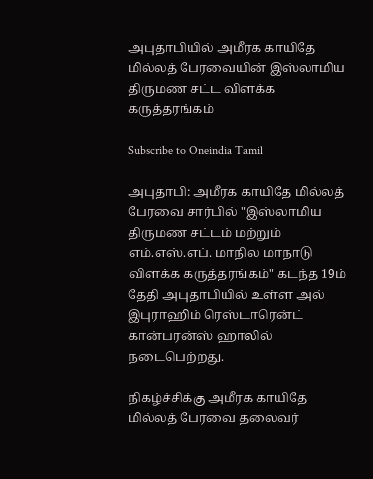அபுதாபியில் அமீரக காயிதே மில்லத் பேரவையின் இஸ்லாமிய திருமண சட்ட விளக்க கருத்தரங்கம்

Subscribe to Oneindia Tamil

அபுதாபி: அமீரக காயிதே மில்லத் பேரவை சார்பில் "இஸ்லாமிய திருமண சட்டம் மற்றும் எம்.எஸ்.எப். மாநில மாநாடு விளக்க கருத்தரங்கம்" கடந்த 19ம் தேதி அபுதாபியில் உள்ள அல் இபுராஹிம் ரெஸ்டாரென்ட் கான்பரன்ஸ் ஹாலில் நடைபெற்றது.

நிகழ்ச்சிக்கு அமீரக காயிதே மில்லத் பேரவை தலைவர்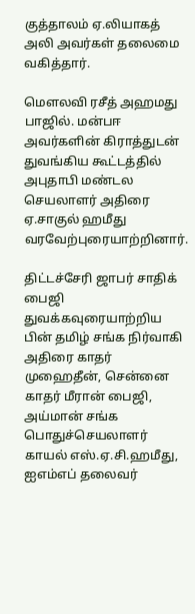குத்தாலம் ஏ.லியாகத் அலி அவர்கள் தலைமை வகித்தார்.

மௌலவி ரசீத் அஹமது பாஜில். மன்பஈ அவர்களின் கிராத்துடன் துவங்கிய கூட்டத்தில் அபுதாபி மண்டல செயலாளர் அதிரை ஏ.சாகுல் ஹமீது வரவேற்புரையாற்றினார்.

திட்டச்சேரி ஜாபர் சாதிக் பைஜி துவக்கவுரையாற்றிய பின் தமிழ் சங்க நிர்வாகி அதிரை காதர் முஹைதீன், சென்னை காதர் மீரான் பைஜி, அய்மான் சங்க பொதுச்செயலாளர் காயல் எஸ்.ஏ.சி.ஹமீது, ஐஎம்எப் தலைவர்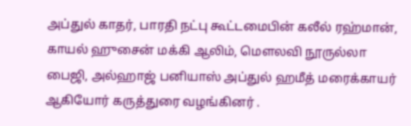அப்துல் காதர், பாரதி நட்பு கூட்டமைபின் கலீல் ரஹ்மான், காயல் ஹுசைன் மக்கி ஆலிம், மௌலவி நூருல்லா பைஜி, அல்ஹாஜ் பனியாஸ் அப்துல் ஹமீத் மரைக்காயர் ஆகியோர் கருத்துரை வழங்கினர் .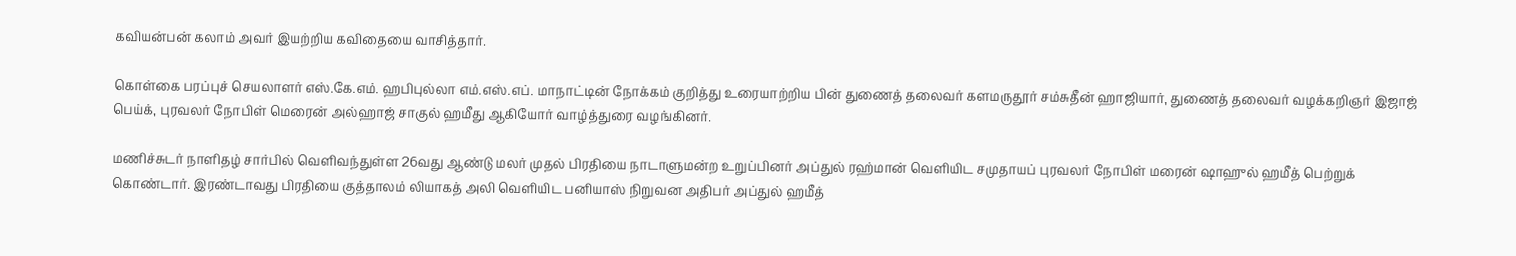கவியன்பன் கலாம் அவர் இயற்றிய கவிதையை வாசித்தார்.

கொள்கை பரப்புச் செயலாளர் எஸ்.கே.எம். ஹபிபுல்லா எம்.எஸ்.எப். மாநாட்டின் நோக்கம் குறித்து உரையாற்றிய பின் துணைத் தலைவர் களமருதூர் சம்சுதீன் ஹாஜியார், துணைத் தலைவர் வழக்கறிஞர் இஜாஜ் பெய்க், புரவலர் நோபிள் மெரைன் அல்ஹாஜ் சாகுல் ஹமீது ஆகியோர் வாழ்த்துரை வழங்கினர்.

மணிச்சுடர் நாளிதழ் சார்பில் வெளிவந்துள்ள 26வது ஆண்டு மலர் முதல் பிரதியை நாடாளுமன்ற உறுப்பினர் அப்துல் ரஹ்மான் வெளியிட சமுதாயப் புரவலர் நோபிள் மரைன் ஷாஹுல் ஹமீத் பெற்றுக் கொண்டார். இரண்டாவது பிரதியை குத்தாலம் லியாகத் அலி வெளியிட பனியாஸ் நிறுவன அதிபர் அப்துல் ஹமீத்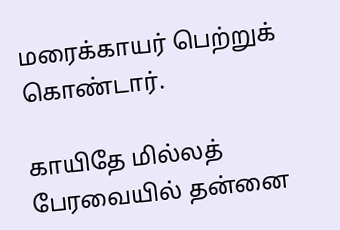மரைக்காயர் பெற்றுக் கொண்டார்.

காயிதே மில்லத் பேரவையில் தன்னை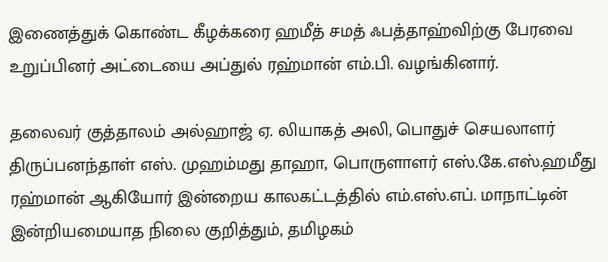இணைத்துக் கொண்ட கீழக்கரை ஹமீத் சமத் ஃபத்தாஹ்விற்கு பேரவை உறுப்பினர் அட்டையை அப்துல் ரஹ்மான் எம்.பி. வழங்கினார்.

தலைவர் குத்தாலம் அல்ஹாஜ் ஏ. லியாகத் அலி, பொதுச் செயலாளர் திருப்பனந்தாள் எஸ். முஹம்மது தாஹா, பொருளாளர் எஸ்.கே.எஸ்.ஹமீது ரஹ்மான் ஆகியோர் இன்றைய காலகட்டத்தில் எம்.எஸ்.எப். மாநாட்டின் இன்றியமையாத நிலை குறித்தும், தமிழகம்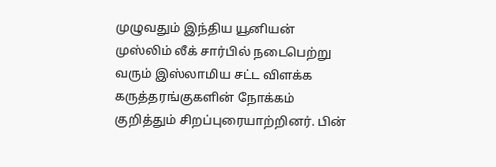முழுவதும் இந்திய யூனியன் முஸ்லிம் லீக் சார்பில் நடைபெற்று வரும் இஸ்லாமிய சட்ட விளக்க கருத்தரங்குகளின் நோக்கம் குறித்தும் சிறப்புரையாற்றினர். பின்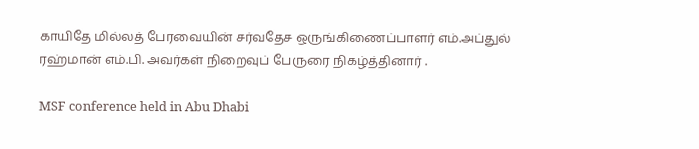காயிதே மில்லத் பேரவையின் சர்வதேச ஒருங்கிணைப்பாளர் எம்.அப்துல் ரஹ்மான் எம்.பி. அவர்கள் நிறைவுப் பேருரை நிகழ்த்தினார் .

MSF conference held in Abu Dhabi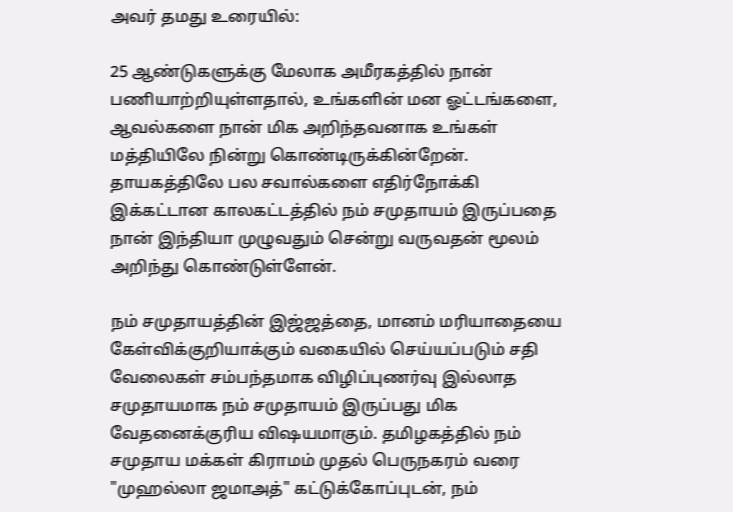அவர் தமது உரையில்:

25 ஆண்டுகளுக்கு மேலாக அமீரகத்தில் நான் பணியாற்றியுள்ளதால், உங்களின் மன ஓட்டங்களை, ஆவல்களை நான் மிக அறிந்தவனாக உங்கள் மத்தியிலே நின்று கொண்டிருக்கின்றேன். தாயகத்திலே பல சவால்களை எதிர்நோக்கி இக்கட்டான காலகட்டத்தில் நம் சமுதாயம் இருப்பதை நான் இந்தியா முழுவதும் சென்று வருவதன் மூலம் அறிந்து கொண்டுள்ளேன்.

நம் சமுதாயத்தின் இஜ்ஜத்தை, மானம் மரியாதையை கேள்விக்குறியாக்கும் வகையில் செய்யப்படும் சதி வேலைகள் சம்பந்தமாக விழிப்புணர்வு இல்லாத சமுதாயமாக நம் சமுதாயம் இருப்பது மிக வேதனைக்குரிய விஷயமாகும். தமிழகத்தில் நம் சமுதாய மக்கள் கிராமம் முதல் பெருநகரம் வரை "முஹல்லா ஜமாஅத்" கட்டுக்கோப்புடன், நம்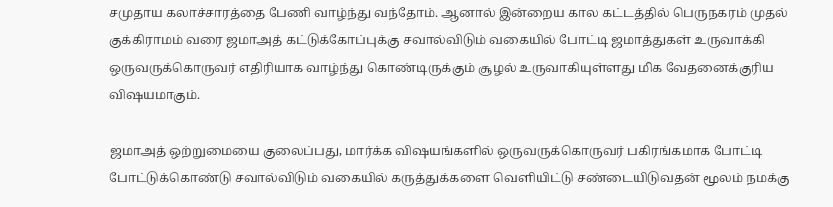சமுதாய கலாச்சாரத்தை பேணி வாழ்ந்து வந்தோம். ஆனால் இன்றைய கால கட்டத்தில் பெருநகரம் முதல் குக்கிராமம் வரை ஜமாஅத் கட்டுக்கோப்புக்கு சவால்விடும் வகையில் போட்டி ஜமாத்துகள் உருவாக்கி ஒருவருக்கொருவர் எதிரியாக வாழ்ந்து கொண்டிருக்கும் சூழல் உருவாகியுள்ளது மிக வேதனைக்குரிய விஷயமாகும்.

ஜமாஅத் ஒற்றுமையை குலைப்பது, மார்க்க விஷயங்களில் ஒருவருக்கொருவர் பகிரங்கமாக போட்டி போட்டுக்கொண்டு சவால்விடும் வகையில் கருத்துக்களை வெளியிட்டு சண்டையிடுவதன் மூலம் நமக்கு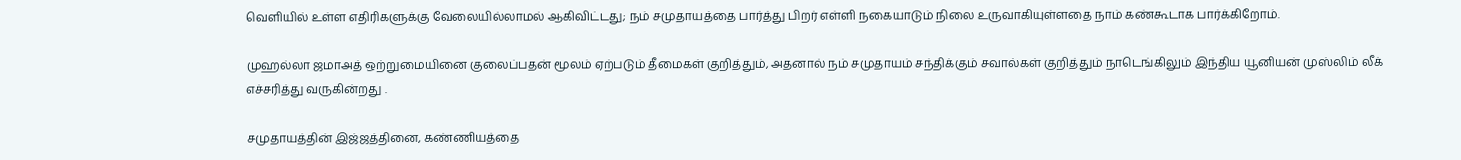வெளியில் உள்ள எதிரிகளுக்கு வேலையில்லாமல் ஆகிவிட்டது; நம் சமுதாயத்தை பார்த்து பிறர் எள்ளி நகையாடும் நிலை உருவாகியுள்ளதை நாம் கண்கூடாக பார்க்கிறோம்.

முஹல்லா ஜமாஅத் ஒற்றுமையினை குலைப்பதன் மூலம் ஏற்படும் தீமைகள் குறித்தும், அதனால் நம் சமுதாயம் சந்திக்கும் சவால்கள் குறித்தும் நாடெங்கிலும் இந்திய யூனியன் முஸ்லிம் லீக் எச்சரித்து வருகின்றது .

சமுதாயத்தின் இஜ்ஜத்தினை, கண்ணியத்தை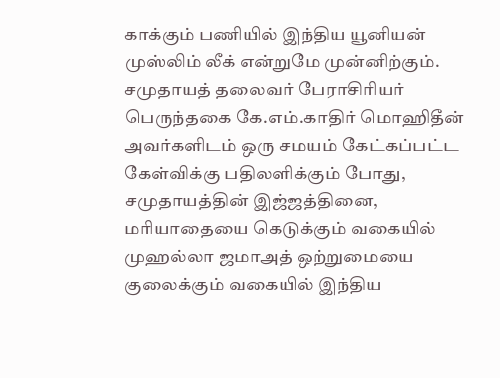காக்கும் பணியில் இந்திய யூனியன் முஸ்லிம் லீக் என்றுமே முன்னிற்கும். சமுதாயத் தலைவர் பேராசிரியர் பெருந்தகை கே.எம்.காதிர் மொஹிதீன் அவர்களிடம் ஒரு சமயம் கேட்கப்பட்ட கேள்விக்கு பதிலளிக்கும் போது, சமுதாயத்தின் இஜ்ஜத்தினை, மரியாதையை கெடுக்கும் வகையில் முஹல்லா ஜமாஅத் ஒற்றுமையை குலைக்கும் வகையில் இந்திய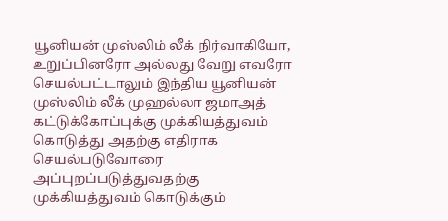யூனியன் முஸ்லிம் லீக் நிர்வாகியோ, உறுப்பினரோ அல்லது வேறு எவரோ செயல்பட்டாலும் இந்திய யூனியன் முஸ்லிம் லீக் முஹல்லா ஜமாஅத் கட்டுக்கோப்புக்கு முக்கியத்துவம் கொடுத்து அதற்கு எதிராக செயல்படுவோரை அப்புறப்படுத்துவதற்கு முக்கியத்துவம் கொடுக்கும்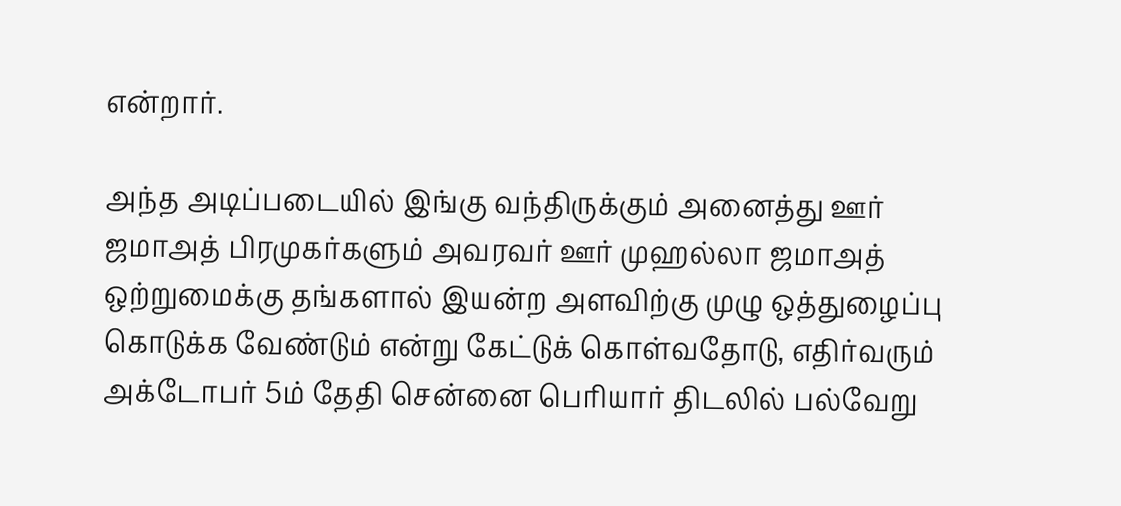என்றார்.

அந்த அடிப்படையில் இங்கு வந்திருக்கும் அனைத்து ஊர் ஜமாஅத் பிரமுகர்களும் அவரவர் ஊர் முஹல்லா ஜமாஅத் ஒற்றுமைக்கு தங்களால் இயன்ற அளவிற்கு முழு ஒத்துழைப்பு கொடுக்க வேண்டும் என்று கேட்டுக் கொள்வதோடு, எதிர்வரும் அக்டோபர் 5ம் தேதி சென்னை பெரியார் திடலில் பல்வேறு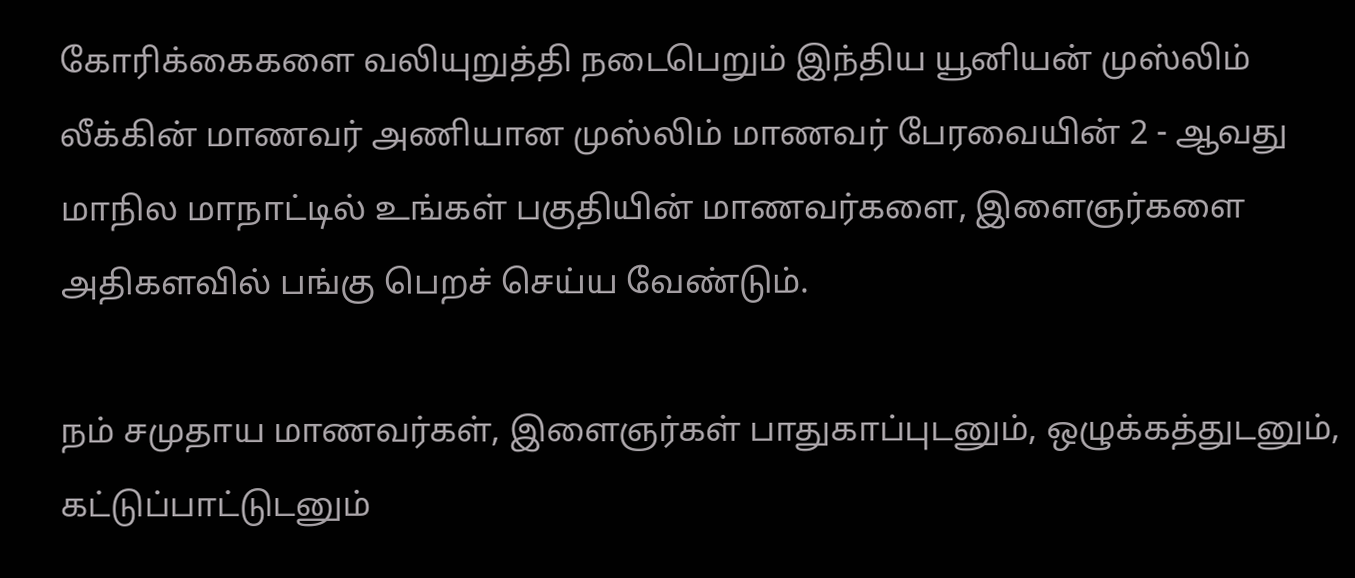கோரிக்கைகளை வலியுறுத்தி நடைபெறும் இந்திய யூனியன் முஸ்லிம் லீக்கின் மாணவர் அணியான முஸ்லிம் மாணவர் பேரவையின் 2 - ஆவது மாநில மாநாட்டில் உங்கள் பகுதியின் மாணவர்களை, இளைஞர்களை அதிகளவில் பங்கு பெறச் செய்ய வேண்டும்.

நம் சமுதாய மாணவர்கள், இளைஞர்கள் பாதுகாப்புடனும், ஒழுக்கத்துடனும், கட்டுப்பாட்டுடனும்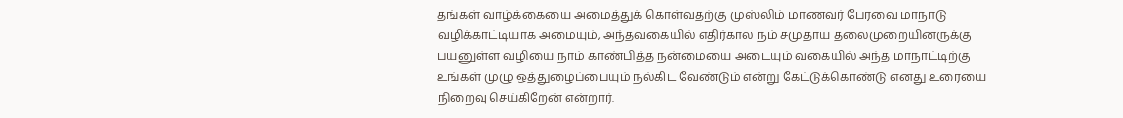தங்கள் வாழ்க்கையை அமைத்துக் கொள்வதற்கு முஸ்லிம் மாணவர் பேரவை மாநாடு வழிக்காட்டியாக அமையும், அந்தவகையில் எதிர்கால நம் சமுதாய தலைமுறையினருக்கு பயனுள்ள வழியை நாம் காண்பித்த நன்மையை அடையும் வகையில் அந்த மாநாட்டிற்கு உங்கள் முழு ஒத்துழைப்பையும் நல்கிட வேண்டும் என்று கேட்டுக்கொண்டு எனது உரையை நிறைவு செய்கிறேன் என்றார்.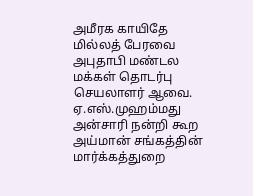அமீரக காயிதே மில்லத் பேரவை அபுதாபி மண்டல மக்கள் தொடர்பு செயலாளர் ஆவை. ஏ.எஸ்.முஹம்மது அன்சாரி நன்றி கூற அய்மான் சங்கத்தின் மார்க்கத்துறை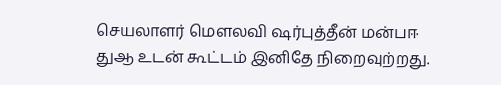செயலாளர் மெளலவி ஷர்புத்தீன் மன்பஈ துஆ உடன் கூட்டம் இனிதே நிறைவுற்றது.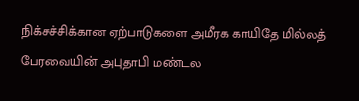நிக்சச்சிக்கான ஏற்பாடுகளை அமீரக காயிதே மில்லத் பேரவையின் அபுதாபி மண்டல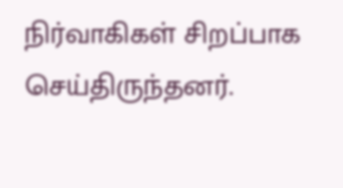நிர்வாகிகள் சிறப்பாக செய்திருந்தனர்.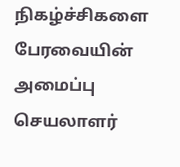நிகழ்ச்சிகளை பேரவையின் அமைப்பு செயலாளர்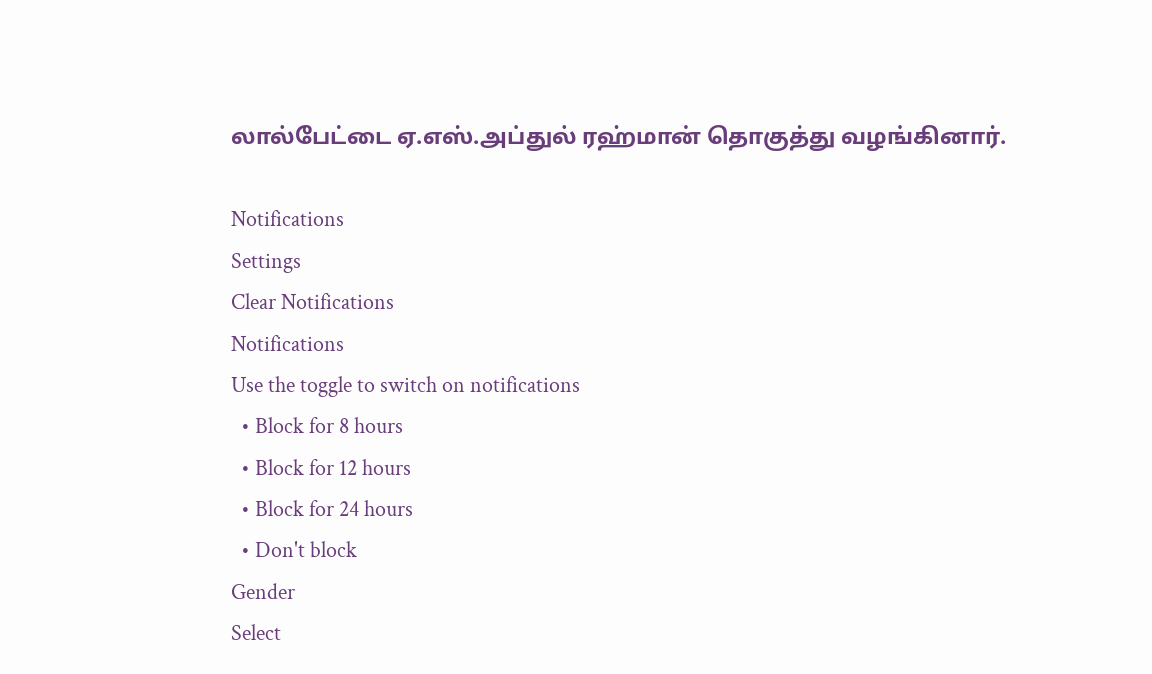லால்பேட்டை ஏ.எஸ்.அப்துல் ரஹ்மான் தொகுத்து வழங்கினார்.

Notifications
Settings
Clear Notifications
Notifications
Use the toggle to switch on notifications
  • Block for 8 hours
  • Block for 12 hours
  • Block for 24 hours
  • Don't block
Gender
Select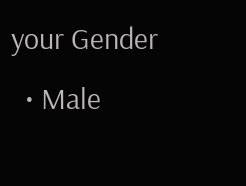your Gender
  • Male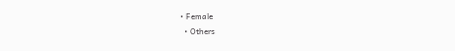• Female
  • Others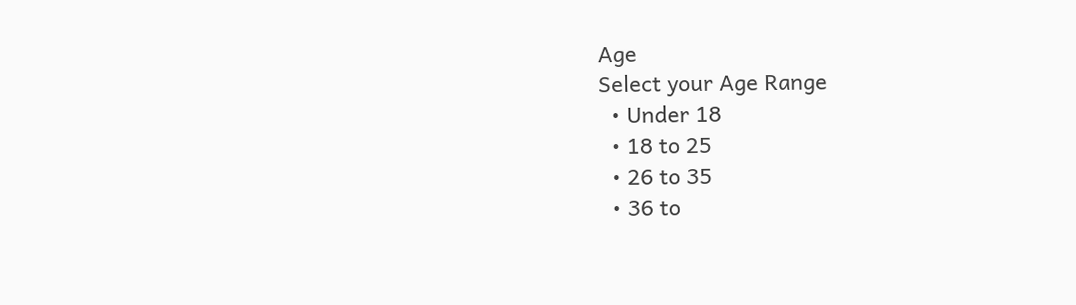Age
Select your Age Range
  • Under 18
  • 18 to 25
  • 26 to 35
  • 36 to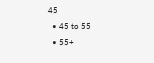45
  • 45 to 55
  • 55+